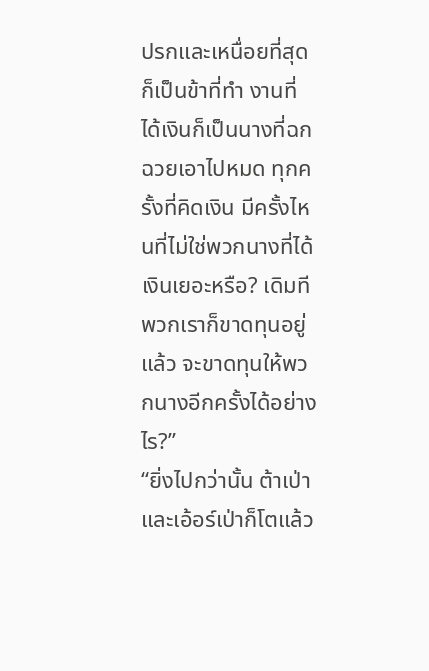ปรกและเหนื่อยที่สุดก็เป็นข้าที่ทำ งานที่ได้เงินก็เป็นนางที่ฉกฉวยเอาไปหมด ทุกครั้งที่คิดเงิน มีครั้งไหนที่ไม่ใช่พวกนางที่ได้เงินเยอะหรือ? เดิมทีพวกเราก็ขาดทุนอยู่แล้ว จะขาดทุนให้พวกนางอีกครั้งได้อย่างไร?”
“ยิ่งไปกว่านั้น ต้าเป่าและเอ้อร์เป่าก็โตแล้ว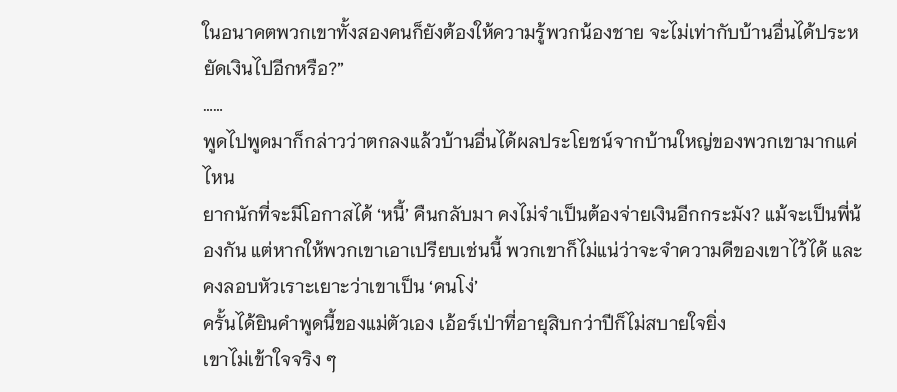ในอนาคตพวกเขาทั้งสองคนก็ยังต้องให้ความรู้พวกน้องชาย จะไม่เท่ากับบ้านอื่นได้ประหยัดเงินไปอีกหรือ?”
……
พูดไปพูดมาก็กล่าวว่าตกลงแล้วบ้านอื่นได้ผลประโยชน์จากบ้านใหญ่ของพวกเขามากแค่ไหน
ยากนักที่จะมีโอกาสได้ ‘หนี้’ คืนกลับมา คงไม่จำเป็นต้องจ่ายเงินอีกกระมัง? แม้จะเป็นพี่น้องกัน แต่หากให้พวกเขาเอาเปรียบเช่นนี้ พวกเขาก็ไม่แน่ว่าจะจำความดีของเขาไว้ได้ และคงลอบหัวเราะเยาะว่าเขาเป็น ‘คนโง่’
ครั้นได้ยินคำพูดนี้ของแม่ตัวเอง เอ้อร์เป่าที่อายุสิบกว่าปีก็ไม่สบายใจยิ่ง
เขาไม่เข้าใจจริง ๆ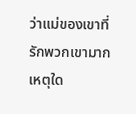ว่าแม่ของเขาที่รักพวกเขามาก เหตุใด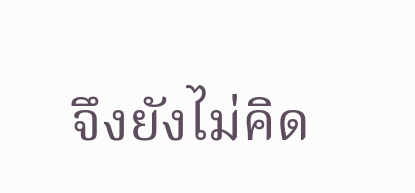จึงยังไม่คิด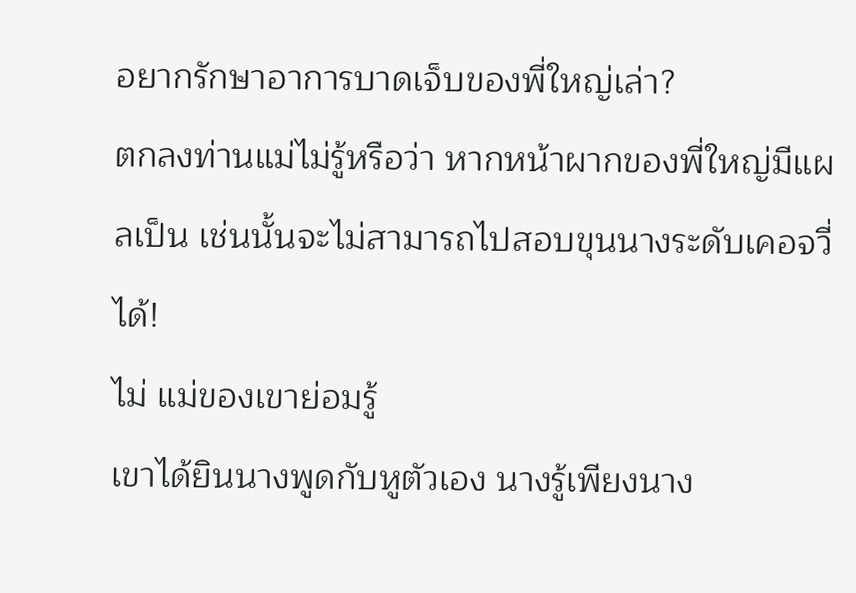อยากรักษาอาการบาดเจ็บของพี่ใหญ่เล่า?
ตกลงท่านแม่ไม่รู้หรือว่า หากหน้าผากของพี่ใหญ่มีแผลเป็น เช่นนั้นจะไม่สามารถไปสอบขุนนางระดับเคอจวี่ได้!
ไม่ แม่ของเขาย่อมรู้
เขาได้ยินนางพูดกับหูตัวเอง นางรู้เพียงนาง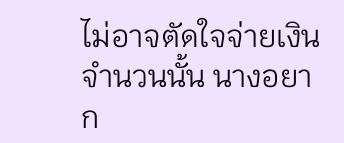ไม่อาจตัดใจจ่ายเงินจำนวนนั้น นางอยาก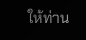ให้ท่าน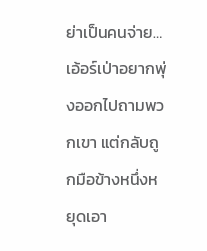ย่าเป็นคนจ่าย…
เอ้อร์เป่าอยากพุ่งออกไปถามพวกเขา แต่กลับถูกมือข้างหนึ่งหยุดเอา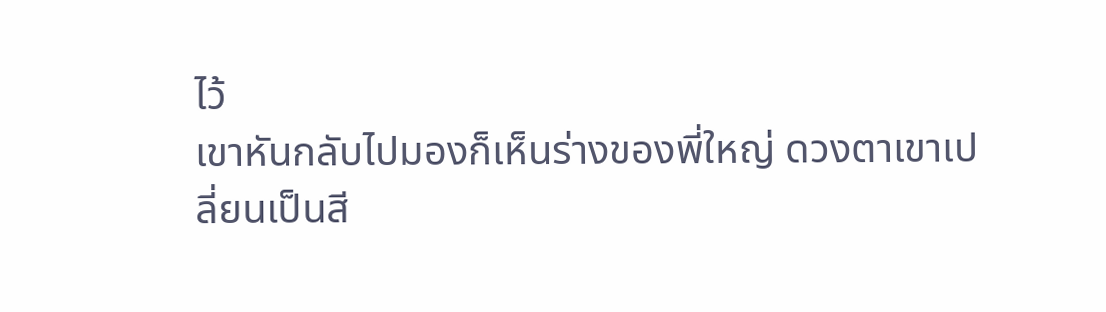ไว้
เขาหันกลับไปมองก็เห็นร่างของพี่ใหญ่ ดวงตาเขาเปลี่ยนเป็นสี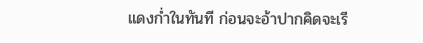แดงก่ำในทันที ก่อนจะอ้าปากคิดจะเรี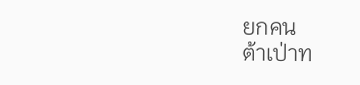ยกคน
ต้าเป่าท